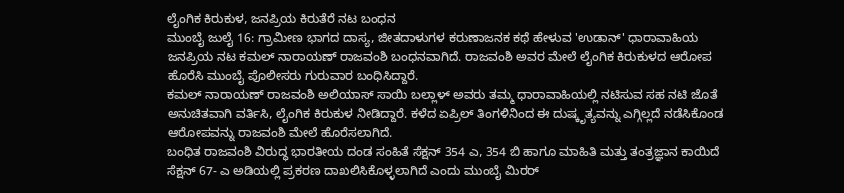ಲೈಂಗಿಕ ಕಿರುಕುಳ, ಜನಪ್ರಿಯ ಕಿರುತೆರೆ ನಟ ಬಂಧನ
ಮುಂಬೈ ಜುಲೈ 16: ಗ್ರಾಮೀಣ ಭಾಗದ ದಾಸ್ಯ, ಜೀತದಾಳುಗಳ ಕರುಣಾಜನಕ ಕಥೆ ಹೇಳುವ 'ಉಡಾನ್' ಧಾರಾವಾಹಿಯ ಜನಪ್ರಿಯ ನಟ ಕಮಲ್ ನಾರಾಯಣ್ ರಾಜವಂಶಿ ಬಂಧನವಾಗಿದೆ. ರಾಜವಂಶಿ ಅವರ ಮೇಲೆ ಲೈಂಗಿಕ ಕಿರುಕುಳದ ಆರೋಪ ಹೊರೆಸಿ ಮುಂಬೈ ಪೊಲೀಸರು ಗುರುವಾರ ಬಂಧಿಸಿದ್ದಾರೆ.
ಕಮಲ್ ನಾರಾಯಣ್ ರಾಜವಂಶಿ ಅಲಿಯಾಸ್ ಸಾಯಿ ಬಲ್ಲಾಳ್ ಅವರು ತಮ್ಮ ಧಾರಾವಾಹಿಯಲ್ಲಿ ನಟಿಸುವ ಸಹ ನಟಿ ಜೊತೆ ಅನುಚಿತವಾಗಿ ವರ್ತಿಸಿ, ಲೈಂಗಿಕ ಕಿರುಕುಳ ನೀಡಿದ್ದಾರೆ. ಕಳೆದ ಏಪ್ರಿಲ್ ತಿಂಗಳಿನಿಂದ ಈ ದುಷ್ಕೃತ್ಯವನ್ನು ಎಗ್ಗಿಲ್ಲದೆ ನಡೆಸಿಕೊಂಡ ಆರೋಪವನ್ನು ರಾಜವಂಶಿ ಮೇಲೆ ಹೊರೆಸಲಾಗಿದೆ.
ಬಂಧಿತ ರಾಜವಂಶಿ ವಿರುದ್ಧ ಭಾರತೀಯ ದಂಡ ಸಂಹಿತೆ ಸೆಕ್ಷನ್ 354 ಎ, 354 ಬಿ ಹಾಗೂ ಮಾಹಿತಿ ಮತ್ತು ತಂತ್ರಜ್ಞಾನ ಕಾಯಿದೆ ಸೆಕ್ಷನ್ 67- ಎ ಅಡಿಯಲ್ಲಿ ಪ್ರಕರಣ ದಾಖಲಿಸಿಕೊಳ್ಳಲಾಗಿದೆ ಎಂದು ಮುಂಬೈ ಮಿರರ್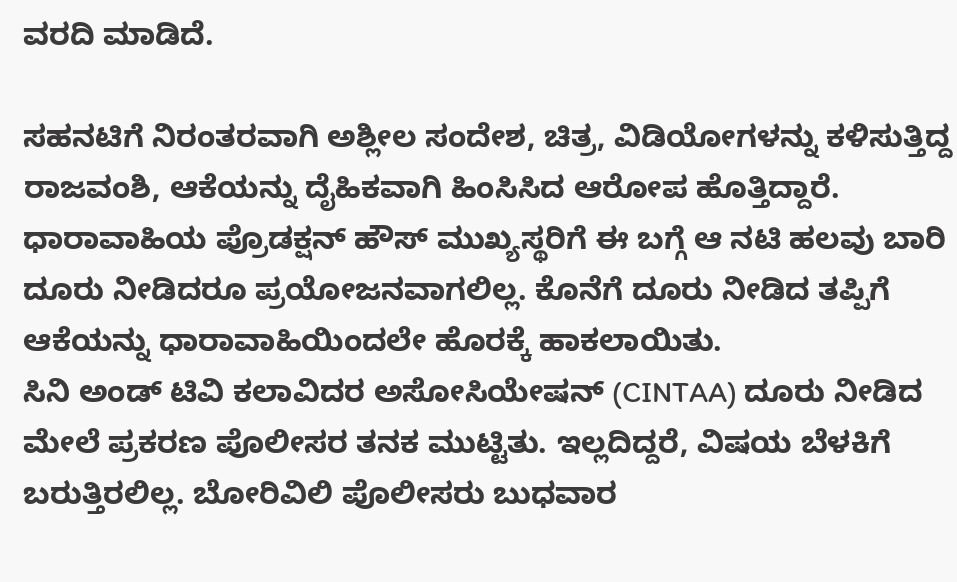ವರದಿ ಮಾಡಿದೆ.

ಸಹನಟಿಗೆ ನಿರಂತರವಾಗಿ ಅಶ್ಲೀಲ ಸಂದೇಶ, ಚಿತ್ರ, ವಿಡಿಯೋಗಳನ್ನು ಕಳಿಸುತ್ತಿದ್ದ ರಾಜವಂಶಿ, ಆಕೆಯನ್ನು ದೈಹಿಕವಾಗಿ ಹಿಂಸಿಸಿದ ಆರೋಪ ಹೊತ್ತಿದ್ದಾರೆ. ಧಾರಾವಾಹಿಯ ಪ್ರೊಡಕ್ಷನ್ ಹೌಸ್ ಮುಖ್ಯಸ್ಥರಿಗೆ ಈ ಬಗ್ಗೆ ಆ ನಟಿ ಹಲವು ಬಾರಿ ದೂರು ನೀಡಿದರೂ ಪ್ರಯೋಜನವಾಗಲಿಲ್ಲ. ಕೊನೆಗೆ ದೂರು ನೀಡಿದ ತಪ್ಪಿಗೆ ಆಕೆಯನ್ನು ಧಾರಾವಾಹಿಯಿಂದಲೇ ಹೊರಕ್ಕೆ ಹಾಕಲಾಯಿತು.
ಸಿನಿ ಅಂಡ್ ಟಿವಿ ಕಲಾವಿದರ ಅಸೋಸಿಯೇಷನ್ (CINTAA) ದೂರು ನೀಡಿದ ಮೇಲೆ ಪ್ರಕರಣ ಪೊಲೀಸರ ತನಕ ಮುಟ್ಟಿತು. ಇಲ್ಲದಿದ್ದರೆ, ವಿಷಯ ಬೆಳಕಿಗೆ ಬರುತ್ತಿರಲಿಲ್ಲ. ಬೋರಿವಿಲಿ ಪೊಲೀಸರು ಬುಧವಾರ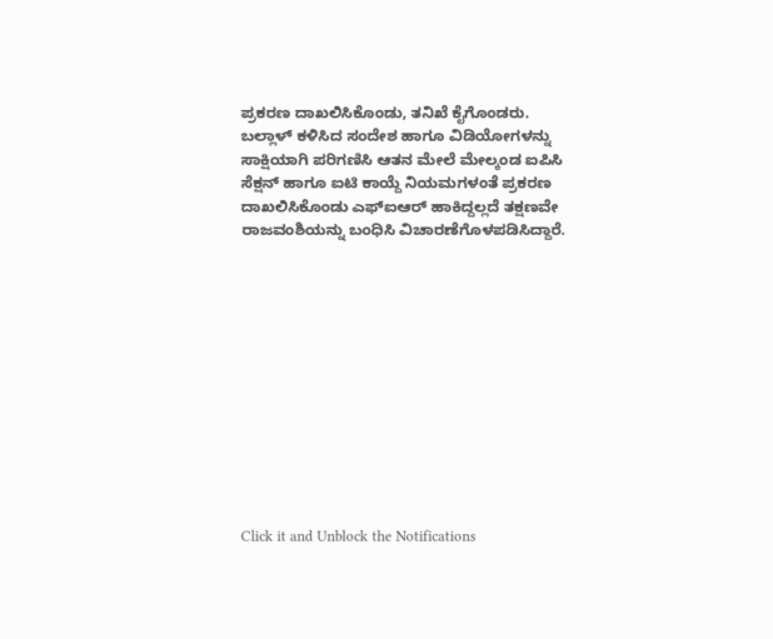ಪ್ರಕರಣ ದಾಖಲಿಸಿಕೊಂಡು, ತನಿಖೆ ಕೈಗೊಂಡರು.
ಬಲ್ಲಾಳ್ ಕಳಿಸಿದ ಸಂದೇಶ ಹಾಗೂ ವಿಡಿಯೋಗಳನ್ನು ಸಾಕ್ಷಿಯಾಗಿ ಪರಿಗಣಿಸಿ ಆತನ ಮೇಲೆ ಮೇಲ್ಕಂಡ ಐಪಿಸಿ ಸೆಕ್ಷನ್ ಹಾಗೂ ಐಟಿ ಕಾಯ್ದೆ ನಿಯಮಗಳಂತೆ ಪ್ರಕರಣ ದಾಖಲಿಸಿಕೊಂಡು ಎಫ್ಐಆರ್ ಹಾಕಿದ್ದಲ್ಲದೆ ತಕ್ಷಣವೇ ರಾಜವಂಶಿಯನ್ನು ಬಂಧಿಸಿ ವಿಚಾರಣೆಗೊಳಪಡಿಸಿದ್ದಾರೆ.












Click it and Unblock the Notifications